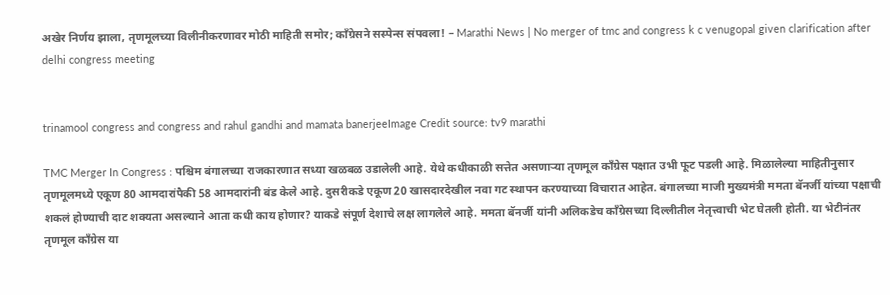अखेर निर्णय झाला, तृणमूलच्या विलीनीकरणावर मोठी माहिती समोर; काँग्रेसने सस्पेन्स संपवला! – Marathi News | No merger of tmc and congress k c venugopal given clarification after delhi congress meeting


trinamool congress and congress and rahul gandhi and mamata banerjeeImage Credit source: tv9 marathi

TMC Merger In Congress : पश्चिम बंगालच्या राजकारणात सध्या खळबळ उडालेली आहे. येथे कधीकाळी सत्तेत असणाऱ्या तृणमूल काँग्रेस पक्षात उभी फूट पडली आहे. मिळालेल्या माहितीनुसार तृणमूलमध्ये एकूण 80 आमदारांपैकी 58 आमदारांनी बंड केले आहे. दुसरीकडे एकूण 20 खासदारदेखील नवा गट स्थापन करण्याच्या विचारात आहेत. बंगालच्या माजी मुख्यमंत्री ममता बॅनर्जी यांच्या पक्षाची शकलं होण्याची दाट शक्यता असल्याने आता कधी काय होणार? याकडे संपूर्ण देशाचे लक्ष लागलेले आहे. ममता बॅनर्जी यांनी अलिकडेच काँग्रेसच्या दिल्लीतील नेतृत्त्वाची भेट घेतली होती. या भेटीनंतर तृणमूल काँग्रेस या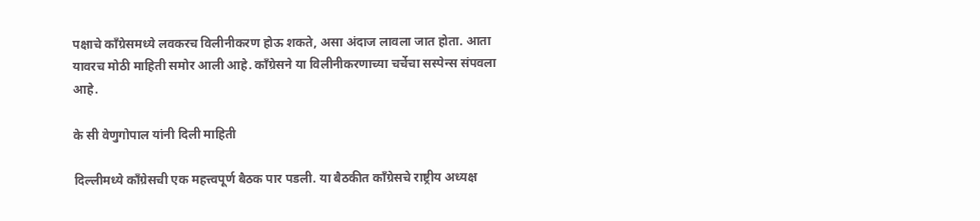पक्षाचे काँग्रेसमध्ये लवकरच विलीनीकरण होऊ शकते, असा अंदाज लावला जात होता. आता यावरच मोठी माहिती समोर आली आहे. काँग्रेसने या विलीनीकरणाच्या चर्चेचा सस्पेन्स संपवला आहे.

के सी वेणुगोपाल यांनी दिली माहिती

दिल्लीमध्ये काँग्रेसची एक महत्त्वपूर्ण बैठक पार पडली. या बैठकीत काँग्रेसचे राष्ट्रीय अध्यक्ष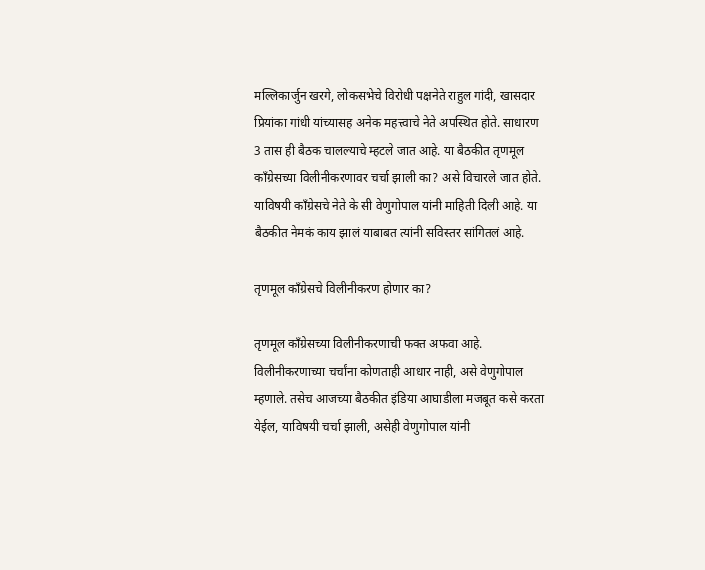मल्लिकार्जुन खरगे, लोकसभेचे विरोधी पक्षनेते राहुल गांदी, खासदार प्रियांका गांधी यांच्यासह अनेक महत्त्वाचे नेते अपस्थित होते. साधारण 3 तास ही बैठक चालल्याचे म्हटले जात आहे. या बैठकीत तृणमूल काँग्रेसच्या विलीनीकरणावर चर्चा झाली का? असे विचारले जात होते. याविषयी काँग्रेसचे नेते के सी वेणुगोपाल यांनी माहिती दिली आहे. या बैठकीत नेमकं काय झालं याबाबत त्यांनी सविस्तर सांगितलं आहे.

तृणमूल काँग्रेसचे विलीनीकरण होणार का?

तृणमूल काँग्रेसच्या विलीनीकरणाची फक्त अफवा आहे. विलीनीकरणाच्या चर्चांना कोणताही आधार नाही, असे वेणुगोपाल म्हणाले. तसेच आजच्या बैठकीत इंडिया आघाडीला मजबूत कसे करता येईल, याविषयी चर्चा झाली, असेही वेणुगोपाल यांनी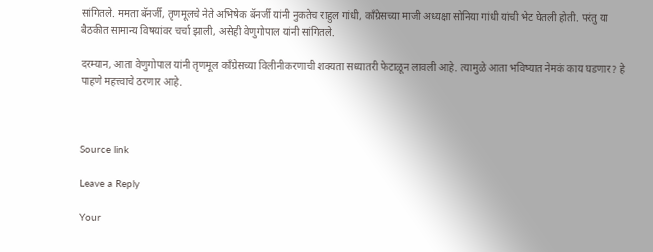सांगितले. ममता बॅनर्जी, तृणमूलचे नेते अभिषेक बॅनर्जी यांनी नुकतेच राहुल गांधी, काँग्रेसच्या माजी अध्यक्षा सोनिया गांधी यांची भेट घेतली होती. परंतु या बैठकीत सामान्य विषयांवर चर्चा झाली, असेही वेणुगोपाल यांनी सांगितले.

दरम्यान, आता वेणुगोपाल यांनी तृणमूल काँग्रेसच्या विलीनीकरणाची शक्यता सध्यातरी फेटाळून लावली आहे. त्यामुळे आता भविष्यात नेमकं काय घडणार? हे पाहणे महत्त्वाचे ठरणार आहे.



Source link

Leave a Reply

Your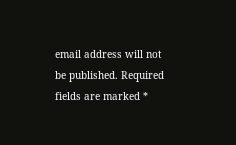email address will not be published. Required fields are marked *